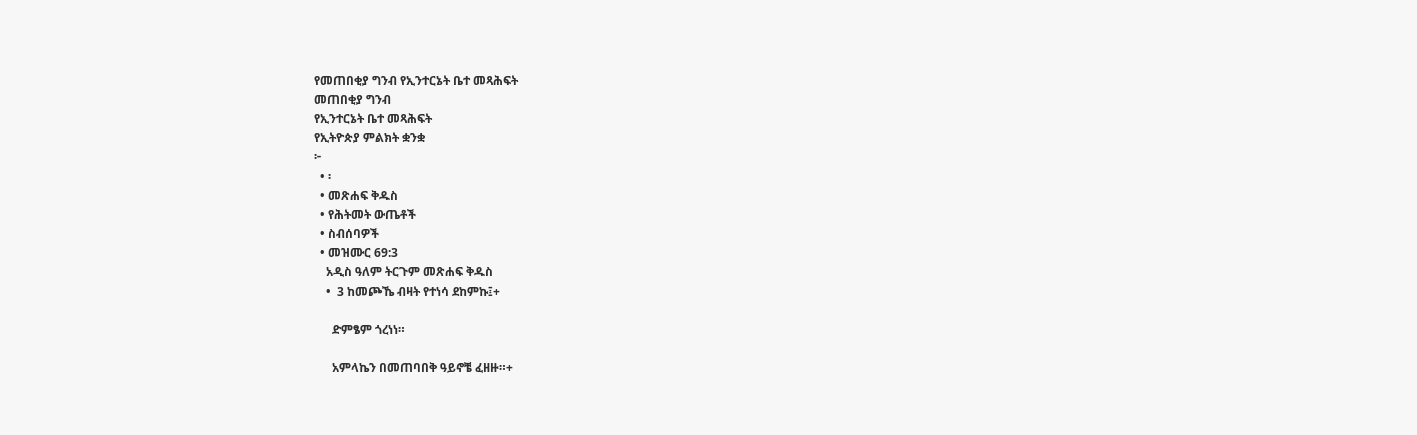የመጠበቂያ ግንብ የኢንተርኔት ቤተ መጻሕፍት
መጠበቂያ ግንብ
የኢንተርኔት ቤተ መጻሕፍት
የኢትዮጵያ ምልክት ቋንቋ
፦
  • ፡
  • መጽሐፍ ቅዱስ
  • የሕትመት ውጤቶች
  • ስብሰባዎች
  • መዝሙር 69:3
    አዲስ ዓለም ትርጉም መጽሐፍ ቅዱስ
    •  3 ከመጮኼ ብዛት የተነሳ ደከምኩ፤+

      ድምፄም ጎረነነ።

      አምላኬን በመጠባበቅ ዓይኖቼ ፈዘዙ።+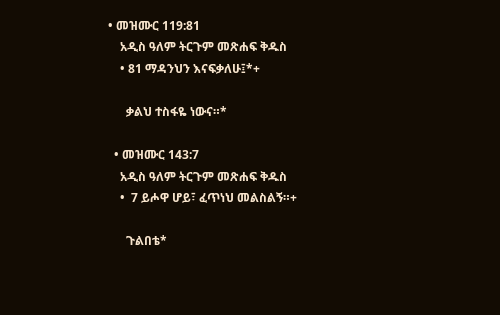• መዝሙር 119:81
    አዲስ ዓለም ትርጉም መጽሐፍ ቅዱስ
    • 81 ማዳንህን እናፍቃለሁ፤*+

      ቃልህ ተስፋዬ ነውና።*

  • መዝሙር 143:7
    አዲስ ዓለም ትርጉም መጽሐፍ ቅዱስ
    •  7 ይሖዋ ሆይ፣ ፈጥነህ መልስልኝ።+

      ጉልበቴ*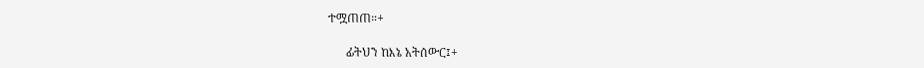ተሟጠጠ።+

      ፊትህን ከእኔ አትሰውር፤+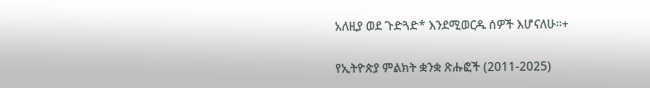አለዚያ ወደ ጉድጓድ* እንደሚወርዱ ሰዎች እሆናለሁ።+

የኢትዮጵያ ምልክት ቋንቋ ጽሑፎች (2011-2025)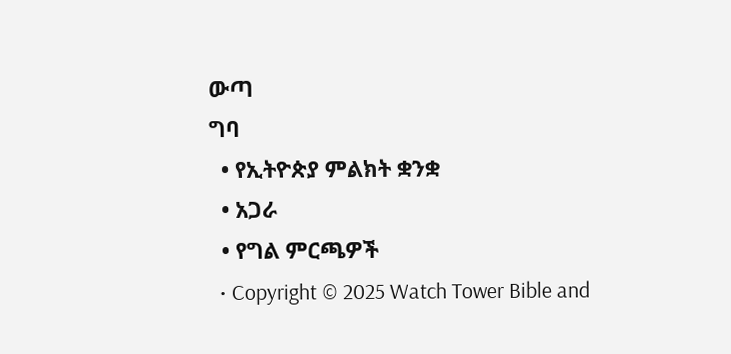ውጣ
ግባ
  • የኢትዮጵያ ምልክት ቋንቋ
  • አጋራ
  • የግል ምርጫዎች
  • Copyright © 2025 Watch Tower Bible and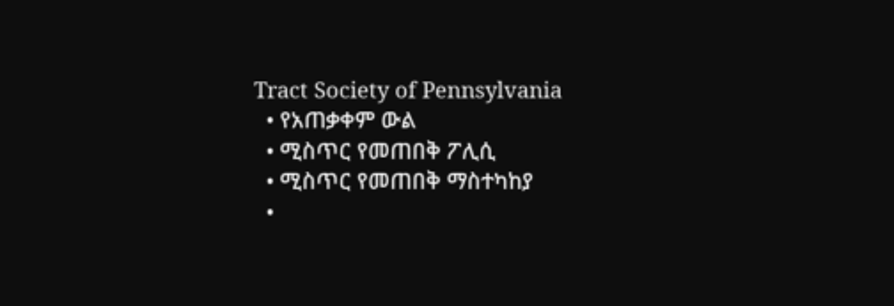Tract Society of Pennsylvania
  • የአጠቃቀም ውል
  • ሚስጥር የመጠበቅ ፖሊሲ
  • ሚስጥር የመጠበቅ ማስተካከያ
  •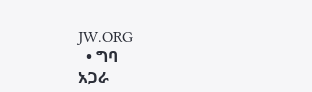JW.ORG
  • ግባ
አጋራ